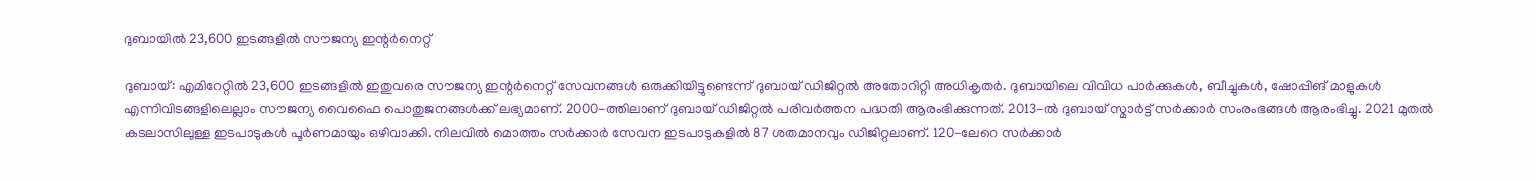ദുബായിൽ 23,600 ഇടങ്ങളിൽ സൗജന്യ ഇന്റർനെറ്റ്

ദുബായ്: എമിറേറ്റിൽ 23,600 ഇടങ്ങളിൽ ഇതുവരെ സൗജന്യ ഇന്റർനെറ്റ് സേവനങ്ങൾ ഒരുക്കിയിട്ടുണ്ടെന്ന് ദുബായ് ഡിജിറ്റൽ അതോറിറ്റി അധികൃതർ. ദുബായിലെ വിവിധ പാർക്കുകൾ, ബീച്ചുകൾ, ഷോപ്പിങ് മാളുകൾ എന്നിവിടങ്ങളിലെല്ലാം സൗജന്യ വൈഫൈ പൊതുജനങ്ങൾക്ക് ലഭ്യമാണ്. 2000-ത്തിലാണ് ദുബായ് ഡിജിറ്റൽ പരിവർത്തന പദ്ധതി ആരംഭിക്കുന്നത്. 2013-ൽ ദുബായ് സ്മാർട്ട് സർക്കാർ സംരംഭങ്ങൾ ആരംഭിച്ചു. 2021 മുതൽ കടലാസിലുള്ള ഇടപാടുകൾ പൂർണമായും ഒഴിവാക്കി. നിലവിൽ മൊത്തം സർക്കാർ സേവന ഇടപാടുകളിൽ 87 ശതമാനവും ഡിജിറ്റലാണ്. 120-ലേറെ സർക്കാർ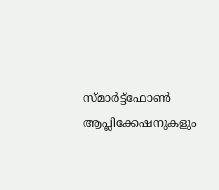സ്മാർട്ട്ഫോൺ ആപ്ലിക്കേഷനുകളും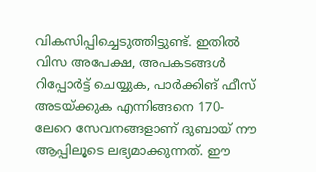വികസിപ്പിച്ചെടുത്തിട്ടുണ്ട്. ഇതിൽ വിസ അപേക്ഷ, അപകടങ്ങൾ റിപ്പോർട്ട് ചെയ്യുക, പാർക്കിങ് ഫീസ് അടയ്ക്കുക എന്നിങ്ങനെ 170-ലേറെ സേവനങ്ങളാണ് ദുബായ് നൗ ആപ്പിലൂടെ ലഭ്യമാക്കുന്നത്. ഈ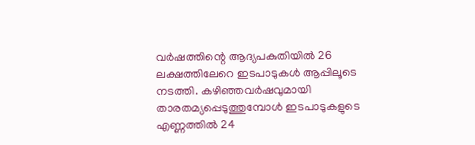വർഷത്തിന്റെ ആദ്യപകുതിയിൽ 26 ലക്ഷത്തിലേറെ ഇടപാടുകൾ ആപ്പിലൂടെ നടത്തി. കഴിഞ്ഞവർഷവുമായി താരതമ്യപ്പെടുത്തുമ്പോൾ ഇടപാടുകളുടെ എണ്ണത്തിൽ 24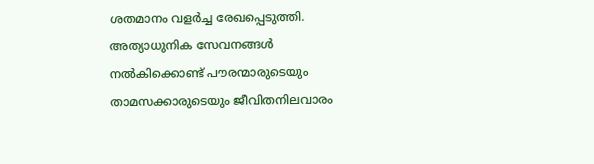ശതമാനം വളർച്ച രേഖപ്പെടുത്തി. അത്യാധുനിക സേവനങ്ങൾ നൽകിക്കൊണ്ട് പൗരന്മാരുടെയും താമസക്കാരുടെയും ജീവിതനിലവാരം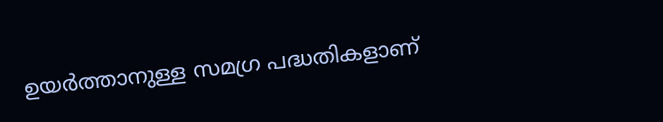ഉയർത്താനുള്ള സമഗ്ര പദ്ധതികളാണ്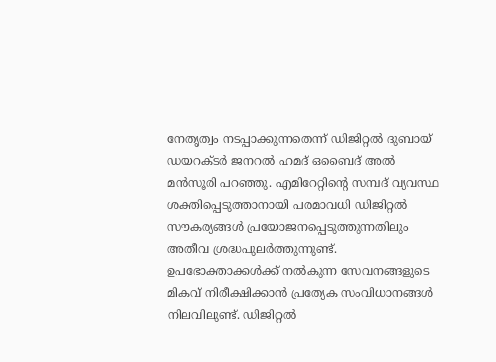നേതൃത്വം നടപ്പാക്കുന്നതെന്ന് ഡിജിറ്റൽ ദുബായ് ഡയറക്ടർ ജനറൽ ഹമദ് ഒബൈദ് അൽ മൻസൂരി പറഞ്ഞു. എമിറേറ്റിന്റെ സമ്പദ് വ്യവസ്ഥ ശക്തിപ്പെടുത്താനായി പരമാവധി ഡിജിറ്റൽ സൗകര്യങ്ങൾ പ്രയോജനപ്പെടുത്തുന്നതിലും അതീവ ശ്രദ്ധപുലർത്തുന്നുണ്ട്. ഉപഭോക്താക്കൾക്ക് നൽകുന്ന സേവനങ്ങളുടെ മികവ് നിരീക്ഷിക്കാൻ പ്രത്യേക സംവിധാനങ്ങൾ നിലവിലുണ്ട്. ഡിജിറ്റൽ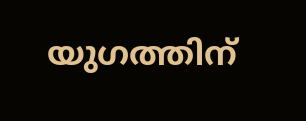യുഗത്തിന്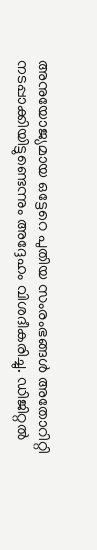അനുയോജ്യമായ ഒട്ടേറെ പുതിയ സംരംഭങ്ങൾ അതോറിറ്റി നടപ്പാക്കിയിട്ടുണ്ടെന്നും അദ്ദേഹം വിശദീകരിച്ചു. ഡിജിറ്റൽ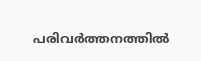പരിവർത്തനത്തിൽ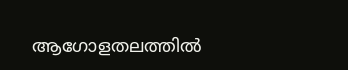ആഗോളതലത്തിൽ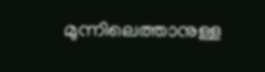മുന്നിലെത്താനുള്ള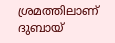ശ്രമത്തിലാണ് ദുബായ്